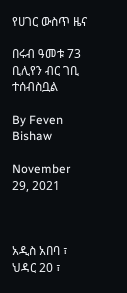የሀገር ውስጥ ዜና

በሩብ ዓመቱ 73 ቢሊየን ብር ገቢ ተሰብስቧል

By Feven Bishaw

November 29, 2021



አዲስ አበባ ፣ ህዳር 20 ፣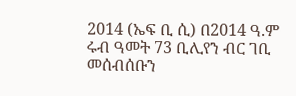2014 (ኤፍ ቢ ሲ) በ2014 ዓ.ም ሩብ ዓመት 73 ቢሊየን ብር ገቢ መሰብሰቡን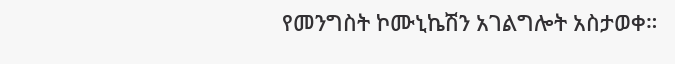የመንግስት ኮሙኒኬሽን አገልግሎት አስታወቀ።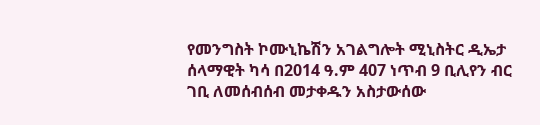የመንግስት ኮሙኒኬሽን አገልግሎት ሚኒስትር ዲኤታ ሰላማዊት ካሳ በ2014 ዓ.ም 407 ነጥብ 9 ቢሊየን ብር ገቢ ለመሰብሰብ መታቀዱን አስታውሰው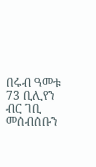በሩብ ዓመቱ 73 ቢሊየን ብር ገቢ መሰብሰቡን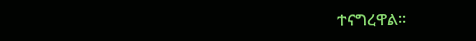ተናግረዋል፡፡